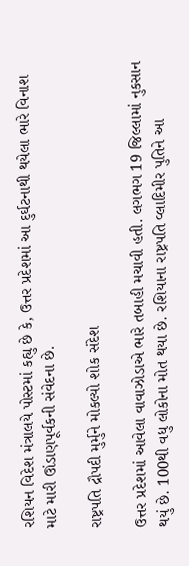રશિયન વિદેશ મંત્રાલયે પોસ્ટમાં કહ્યુ છે કે, ઉત્તર પ્રદેશમાં આ દુર્ઘટનાથી થયેલા ભારે વિનાશ માટે મારી ઊંડાણપૂર્વકની સંવેદના છે.

રાષ્ટ્રપતિ દ્રૌપદી મુર્મુને મોકલ્યો શોક સંદેશ

ઉત્તર પ્રદેશમાં આવેલા વાવાઝોડાએ ભારે તબાહી મચાવી હતી. લગભગ 19 જિલ્લામાં નુકસાન થયું છે. 100થી વધુ લોકોના મોત થયા છે. રશિયાના રાષ્ટ્રપતિ વ્લાદિમીર પુતિને આ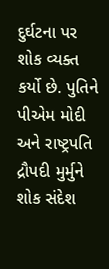દુર્ઘટના પર શોક વ્યક્ત કર્યો છે. પુતિને પીએમ મોદી અને રાષ્ટ્રપતિ દ્રૌપદી મુર્મુને શોક સંદેશ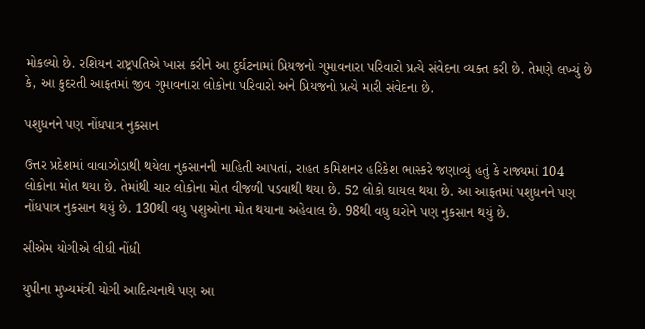મોકલ્યો છે. રશિયન રાષ્ટ્રપતિએ ખાસ કરીને આ દુર્ઘટનામાં પ્રિયજનો ગુમાવનારા પરિવારો પ્રત્યે સંવેદના વ્યક્ત કરી છે. તેમણે લખ્યું છે કે, આ કુદરતી આફતમાં જીવ ગુમાવનારા લોકોના પરિવારો અને પ્રિયજનો પ્રત્યે મારી સંવેદના છે.

પશુધનને પણ નોંધપાત્ર નુકસાન

ઉત્તર પ્રદેશમાં વાવાઝોડાથી થયેલા નુકસાનની માહિતી આપતાં, રાહત કમિશનર હરિકેશ ભાસ્કરે જણાવ્યું હતું કે રાજ્યમાં 104 લોકોના મોત થયા છે. તેમાંથી ચાર લોકોના મોત વીજળી પડવાથી થયા છે. 52 લોકો ઘાયલ થયા છે. આ આફતમાં પશુધનને પણ નોંધપાત્ર નુકસાન થયું છે. 130થી વધુ પશુઓના મોત થયાના અહેવાલ છે. 98થી વધુ ઘરોને પણ નુકસાન થયું છે.

સીએમ યોગીએ લીધી નોંધી

યુપીના મુખ્યમંત્રી યોગી આદિત્યનાથે પણ આ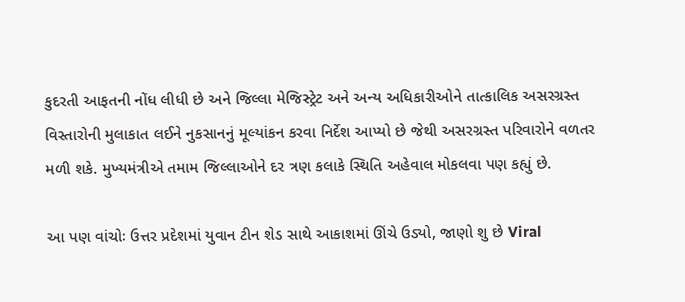કુદરતી આફતની નોંધ લીધી છે અને જિલ્લા મેજિસ્ટ્રેટ અને અન્ય અધિકારીઓને તાત્કાલિક અસરગ્રસ્ત વિસ્તારોની મુલાકાત લઈને નુકસાનનું મૂલ્યાંકન કરવા નિર્દેશ આપ્યો છે જેથી અસરગ્રસ્ત પરિવારોને વળતર મળી શકે. મુખ્યમંત્રીએ તમામ જિલ્લાઓને દર ત્રણ કલાકે સ્થિતિ અહેવાલ મોકલવા પણ કહ્યું છે.

આ પણ વાંચોઃ ઉત્તર પ્રદેશમાં યુવાન ટીન શેડ સાથે આકાશમાં ઊંચે ઉડ્યો, જાણો શુ છે Viral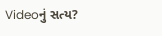Videoનું સત્ય?